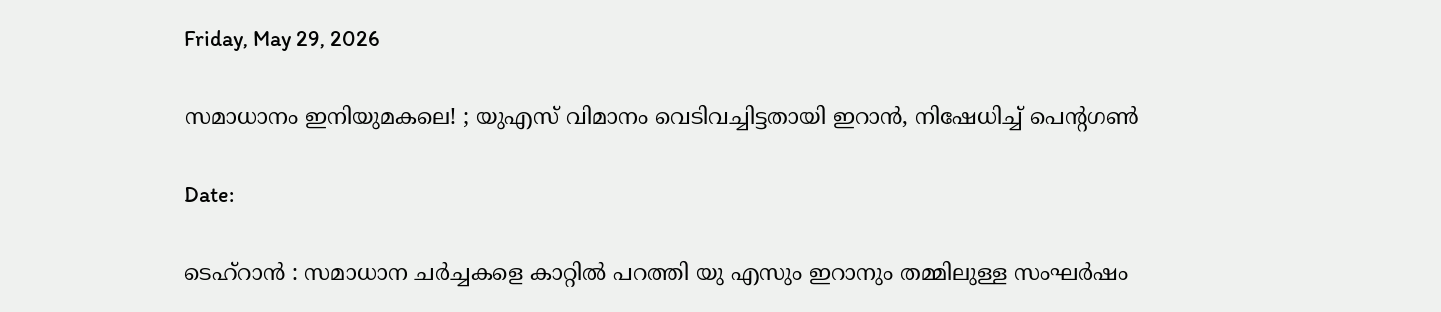Friday, May 29, 2026

സമാധാനം ഇനിയുമകലെ! ; യുഎസ് വിമാനം വെടിവച്ചിട്ടതായി ഇറാൻ, നിഷേധിച്ച് പെൻ്റഗൺ

Date:

ടെഹ്റാൻ : സമാധാന ചർച്ചകളെ കാറ്റിൽ പറത്തി യു എസും ഇറാനും തമ്മിലുള്ള സംഘർഷം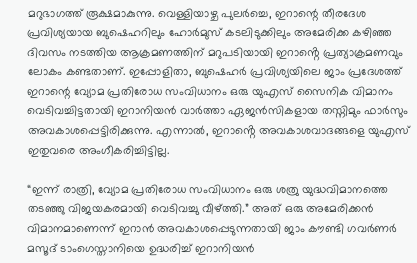മറുഭാഗത്ത് രൂക്ഷമാകുന്നു. വെള്ളിയാഴ്ച പുലർച്ചെ, ഇറാന്റെ തീരദേശ പ്രവിശ്യയായ ബുഷെഹറിലും ഹോർമുസ് കടലിടുക്കിലും അമേരിക്ക കഴിഞ്ഞ ദിവസം നടത്തിയ ആക്രമണത്തിന് മറുപടിയായി ഇറാൻ്റെ പ്രത്യാക്രമണവും ലോകം കണ്ടതാണ്. ഇപ്പോളിതാ, ബുഷെഹർ പ്രവിശ്യയിലെ ജാം പ്രദേശത്ത് ഇറാന്റെ വ്യോമ പ്രതിരോധ സംവിധാനം ഒരു യുഎസ് സൈനിക വിമാനം വെടിവച്ചിട്ടതായി ഇറാനിയൻ വാർത്താ ഏജൻസികളായ തസ്നിമും ഫാർസും അവകാശപ്പെട്ടിരിക്കുന്നു. എന്നാൽ, ഇറാൻ്റെ അവകാശവാദങ്ങളെ യുഎസ് ഇതുവരെ അംഗീകരിച്ചിട്ടില്ല.

“ഇന്ന് രാത്രി, വ്യോമ പ്രതിരോധ സംവിധാനം ഒരു ശത്രു യുദ്ധവിമാനത്തെ തടഞ്ഞു വിജയകരമായി വെടിവച്ചു വീഴ്ത്തി.” അത് ഒരു അമേരിക്കൻ വിമാനമാണെന്ന് ഇറാൻ അവകാശപ്പെടുന്നതായി ജാം കൗണ്ടി ഗവർണർ മസൂദ് ടാംഗെസ്താനിയെ ഉദ്ധരിച്ച് ഇറാനിയൻ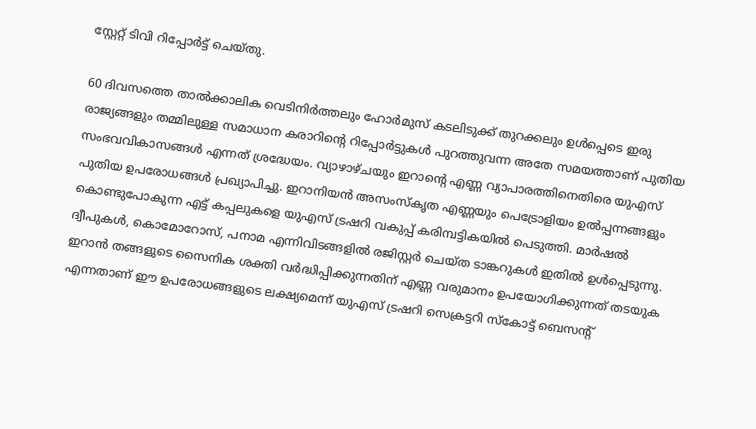സ്റ്റേറ്റ് ടിവി റിപ്പോർട്ട് ചെയ്തു.

60 ദിവസത്തെ താൽക്കാലിക വെടിനിർത്തലും ഹോർമുസ് കടലിടുക്ക് തുറക്കലും ഉൾപ്പെടെ ഇരു രാജ്യങ്ങളും തമ്മിലുള്ള സമാധാന കരാറിന്റെ റിപ്പോർട്ടുകൾ പുറത്തുവന്ന അതേ സമയത്താണ് പുതിയ സംഭവവികാസങ്ങൾ എന്നത് ശ്രദ്ധേയം. വ്യാഴാഴ്ചയും ഇറാന്റെ എണ്ണ വ്യാപാരത്തിനെതിരെ യുഎസ് പുതിയ ഉപരോധങ്ങൾ പ്രഖ്യാപിച്ചു. ഇറാനിയൻ അസംസ്കൃത എണ്ണയും പെട്രോളിയം ഉൽപ്പന്നങ്ങളും കൊണ്ടുപോകുന്ന എട്ട് കപ്പലുകളെ യുഎസ് ട്രഷറി വകുപ്പ് കരിമ്പട്ടികയിൽ പെടുത്തി. മാർഷൽ ദ്വീപുകൾ, കൊമോറോസ്, പനാമ എന്നിവിടങ്ങളിൽ രജിസ്റ്റർ ചെയ്ത ടാങ്കറുകൾ ഇതിൽ ഉൾപ്പെടുന്നു. ഇറാൻ തങ്ങളുടെ സൈനിക ശക്തി വർദ്ധിപ്പിക്കുന്നതിന് എണ്ണ വരുമാനം ഉപയോഗിക്കുന്നത് തടയുക എന്നതാണ് ഈ ഉപരോധങ്ങളുടെ ലക്ഷ്യമെന്ന് യുഎസ് ട്രഷറി സെക്രട്ടറി സ്കോട്ട് ബെസന്റ്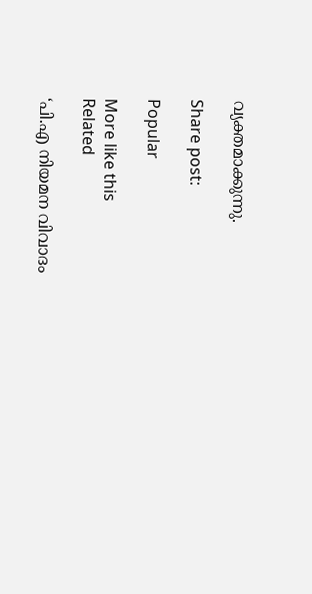വ്യക്തമാക്കുന്നു.

Share post:

Popular

More like this
Related

‘പി.എ നിയമന വിവാദം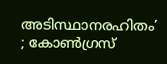അടിസ്ഥാനരഹിതം’ ; കോൺഗ്രസ്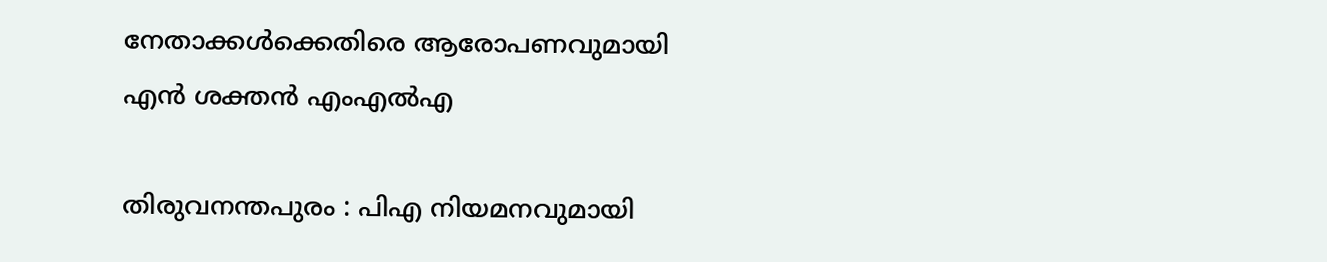നേതാക്കൾക്കെതിരെ ആരോപണവുമായി എൻ ശക്തൻ എംഎൽഎ

തിരുവനന്തപുരം : പിഎ നിയമനവുമായി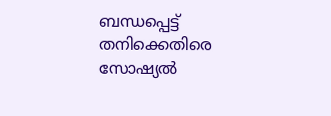ബന്ധപ്പെട്ട് തനിക്കെതിരെ സോഷ്യൽ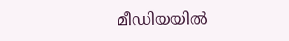മീഡിയയിൽ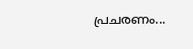പ്രചരണം...